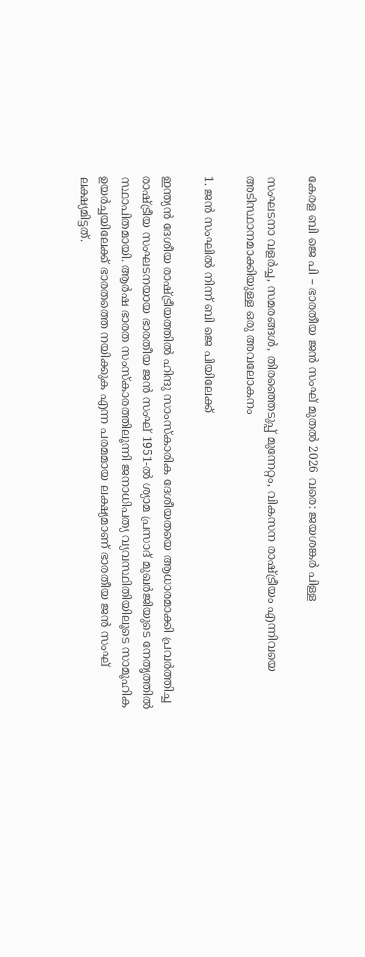കേരള ബി ജെ പി – ഭാരതീയ ജന്‍ സംഘ് മുതൽ 2026 വരെ: ജയശങ്കർ പിള്ള

സംഘടനാ വളർച്ച, സമരങ്ങൾ, തിരഞ്ഞെടുപ്പ് മുന്നേറ്റം, വികസന രാഷ്ട്രീയം എന്നിവയെ അടിസ്ഥാനമാക്കിയുള്ള ഒരു അവലോകനം

1. ജന്‍ സംഘില്‍ നിന്ന് ബി ജെ പിയിലേക്ക്

ഇന്ത്യൻ ദേശീയ രാഷ്ട്രീയത്തിൽ ഹിന്ദു സാംസ്കാരിക ദേശീയതയെ ആധാരമാക്കി പ്രവർത്തിച്ച രാഷ്ട്രീയ സംഘടനയായ ഭാരതീയ ജന്‍ സംഘ് 1951-ൽ ശ്യാമ പ്രസാദ് മുഖര്‍ജിയുടെ നേതൃത്തിൽ സ്ഥാപിതമായി. ആർഷ ഭാരത സംസ്കാരത്തിലൂന്നി ജനാധിപത്യ വ്യവസ്ഥിതിയിലൂടെ സാമൂഹിക ഉയർച്ചയിലേക്ക് ഭാരതത്തെ നയിക്കുക എന്ന പരമമായ ലക്ഷ്യമാണ് ഭാരതീയ ജന്‍ സംഘ് ലക്ഷ്യമിട്ടത്.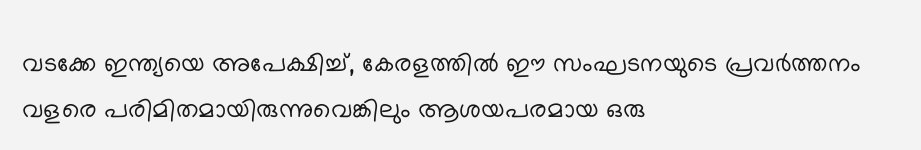വടക്കേ ഇന്ത്യയെ അപേക്ഷിച്ച്, കേരളത്തിൽ ഈ സംഘടനയുടെ പ്രവർത്തനം വളരെ പരിമിതമായിരുന്നുവെങ്കിലും ആശയപരമായ ഒരു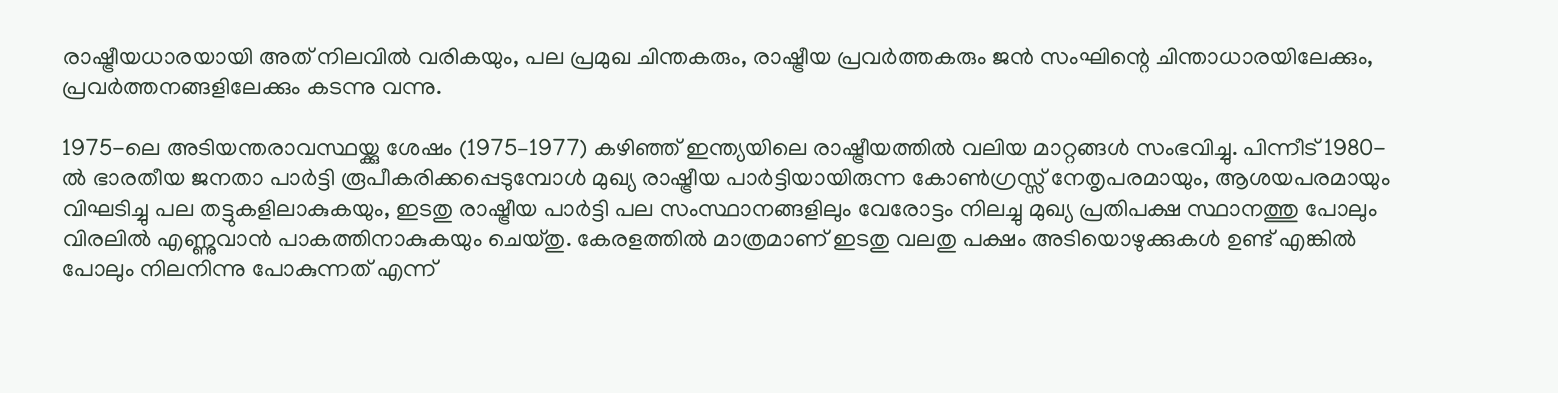രാഷ്ട്രീയധാരയായി അത് നിലവിൽ വരികയും, പല പ്രമുഖ ചിന്തകരും, രാഷ്ട്രീയ പ്രവർത്തകരും ജന്‍ സംഘിന്റെ ചിന്താധാരയിലേക്കും, പ്രവർത്തനങ്ങളിലേക്കും കടന്നു വന്നു.

1975-ലെ അടിയന്തരാവസ്ഥയ്ക്കു ശേഷം (1975–1977) കഴിഞ്ഞ് ഇന്ത്യയിലെ രാഷ്ട്രീയത്തിൽ വലിയ മാറ്റങ്ങൾ സംഭവിച്ചു. പിന്നീട് 1980-ൽ ഭാരതീയ ജനതാ പാർട്ടി രൂപീകരിക്കപ്പെടുമ്പോൾ മുഖ്യ രാഷ്ട്രീയ പാർട്ടിയായിരുന്ന കോൺഗ്രസ്സ് നേതൃപരമായും, ആശയപരമായും വിഘടിച്ചു പല തട്ടുകളിലാകുകയും, ഇടതു രാഷ്ട്രീയ പാർട്ടി പല സംസ്ഥാനങ്ങളിലും വേരോട്ടം നിലച്ചു മുഖ്യ പ്രതിപക്ഷ സ്ഥാനത്തു പോലും വിരലിൽ എണ്ണുവാൻ പാകത്തിനാകുകയും ചെയ്തു. കേരളത്തിൽ മാത്രമാണ് ഇടതു വലതു പക്ഷം അടിയൊഴുക്കുകൾ ഉണ്ട് എങ്കിൽ പോലും നിലനിന്നു പോകുന്നത് എന്ന്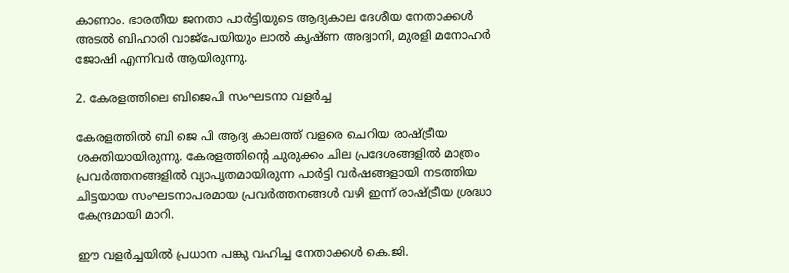കാണാം. ഭാരതീയ ജനതാ പാർട്ടിയുടെ ആദ്യകാല ദേശീയ നേതാക്കൾ അടൽ ബിഹാരി വാജ്‌പേയിയും ലാൽ കൃഷ്ണ അദ്വാനി, മുരളി മനോഹർ ജോഷി എന്നിവർ ആയിരുന്നു.

2. കേരളത്തിലെ ബിജെപി സംഘടനാ വളർച്ച

കേരളത്തിൽ ബി ജെ പി ആദ്യ കാലത്ത് വളരെ ചെറിയ രാഷ്ട്രീയ ശക്തിയായിരുന്നു. കേരളത്തിന്റെ ചുരുക്കം ചില പ്രദേശങ്ങളിൽ മാത്രം പ്രവർത്തനങ്ങളിൽ വ്യാപൃതമായിരുന്ന പാർട്ടി വർഷങ്ങളായി നടത്തിയ ചിട്ടയായ സംഘടനാപരമായ പ്രവർത്തനങ്ങൾ വഴി ഇന്ന് രാഷ്ട്രീയ ശ്രദ്ധാ കേന്ദ്രമായി മാറി.

ഈ വളർച്ചയിൽ പ്രധാന പങ്കു വഹിച്ച നേതാക്കൾ കെ.ജി.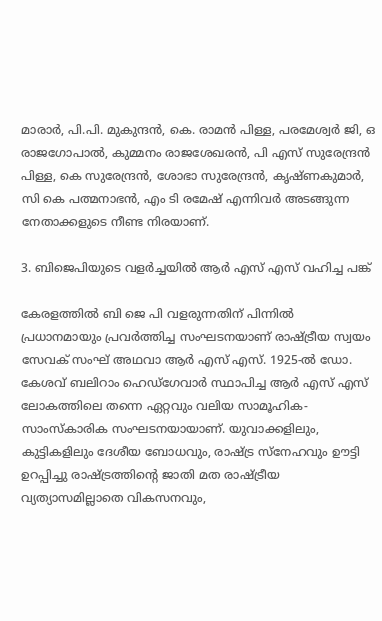മാരാര്‍, പി.പി. മുകുന്ദന്‍, കെ. രാമൻ പിള്ള, പരമേശ്വർ ജി, ഒ രാജഗോപാൽ, കുമ്മനം രാജശേഖരൻ, പി എസ് സുരേന്ദ്രൻ പിള്ള, കെ സുരേന്ദ്രൻ, ശോഭാ സുരേന്ദ്രൻ, കൃഷ്ണകുമാർ, സി കെ പത്മനാഭൻ, എം ടി രമേഷ് എന്നിവർ അടങ്ങുന്ന നേതാക്കളുടെ നീണ്ട നിരയാണ്.

3. ബിജെപിയുടെ വളർച്ചയിൽ ആർ എസ് എസ് വഹിച്ച പങ്ക്

കേരളത്തിൽ ബി ജെ പി വളരുന്നതിന് പിന്നിൽ പ്രധാനമായും പ്രവർത്തിച്ച സംഘടനയാണ് രാഷ്ട്രീയ സ്വയം സേവക് സംഘ് അഥവാ ആര്‍ എസ് എസ്. 1925-ൽ ഡോ. കേശവ് ബലിറാം ഹെഡ്ഗേവാർ സ്ഥാപിച്ച ആർ എസ് എസ് ലോകത്തിലെ തന്നെ ഏറ്റവും വലിയ സാമൂഹിക-സാംസ്കാരിക സംഘടനയായാണ്. യുവാക്കളിലും, കുട്ടികളിലും ദേശീയ ബോധവും, രാഷ്ട്ര സ്നേഹവും ഊട്ടി ഉറപ്പിച്ചു രാഷ്ട്രത്തിന്റെ ജാതി മത രാഷ്ട്രീയ വ്യത്യാസമില്ലാതെ വികസനവും,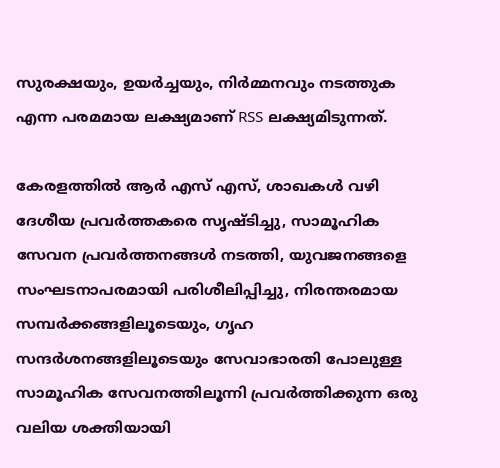സുരക്ഷയും, ഉയർച്ചയും, നിർമ്മനവും നടത്തുക എന്ന പരമമായ ലക്ഷ്യമാണ് RSS ലക്ഷ്യമിടുന്നത്.

കേരളത്തിൽ ആർ എസ് എസ്, ശാഖകൾ വഴി ദേശീയ പ്രവർത്തകരെ സൃഷ്ടിച്ചു, സാമൂഹിക സേവന പ്രവർത്തനങ്ങൾ നടത്തി, യുവജനങ്ങളെ സംഘടനാപരമായി പരിശീലിപ്പിച്ചു, നിരന്തരമായ സമ്പർക്കങ്ങളിലൂടെയും, ഗൃഹ സന്ദര്‍ശനങ്ങളിലൂടെയും സേവാഭാരതി പോലുള്ള സാമൂഹിക സേവനത്തിലൂന്നി പ്രവർത്തിക്കുന്ന ഒരു വലിയ ശക്തിയായി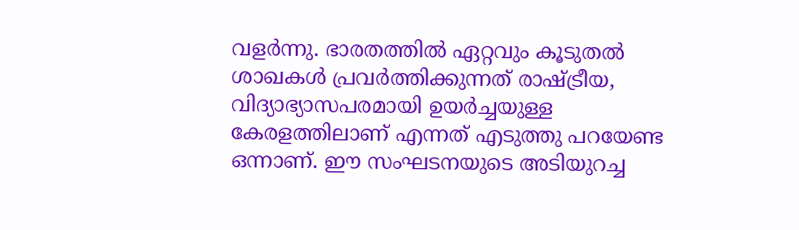വളർന്നു. ഭാരതത്തിൽ ഏറ്റവും കൂടുതൽ ശാഖകൾ പ്രവർത്തിക്കുന്നത് രാഷ്ട്രീയ, വിദ്യാഭ്യാസപരമായി ഉയർച്ചയുള്ള കേരളത്തിലാണ് എന്നത് എടുത്തു പറയേണ്ട ഒന്നാണ്. ഈ സംഘടനയുടെ അടിയുറച്ച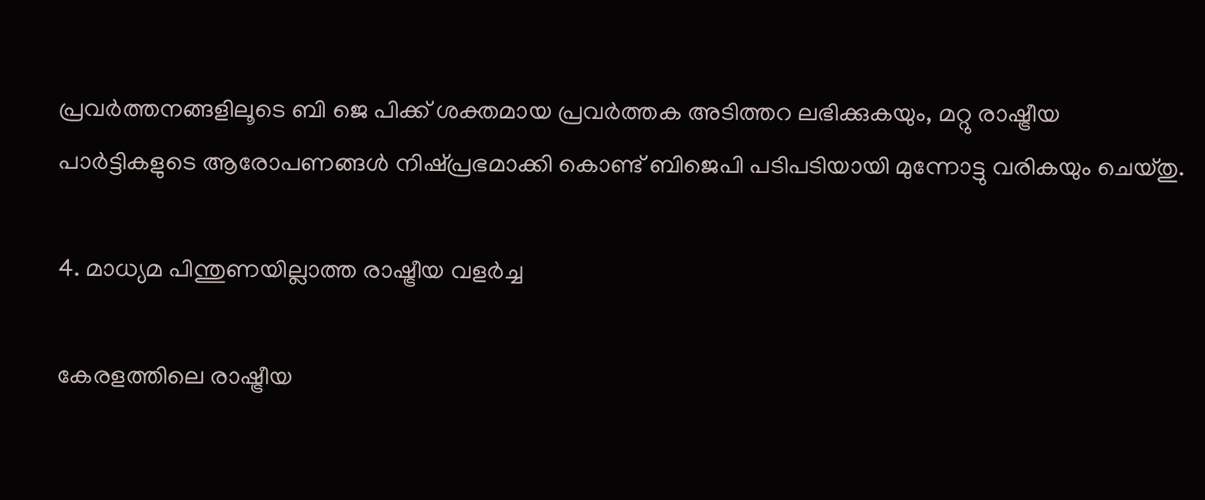പ്രവർത്തനങ്ങളിലൂടെ ബി ജെ പിക്ക് ശക്തമായ പ്രവർത്തക അടിത്തറ ലഭിക്കുകയും, മറ്റു രാഷ്ട്രീയ പാർട്ടികളുടെ ആരോപണങ്ങൾ നിഷ്പ്രഭമാക്കി കൊണ്ട് ബിജെപി പടിപടിയായി മുന്നോട്ടു വരികയും ചെയ്തു.

4. മാധ്യമ പിന്തുണയില്ലാത്ത രാഷ്ട്രീയ വളർച്ച

കേരളത്തിലെ രാഷ്ട്രീയ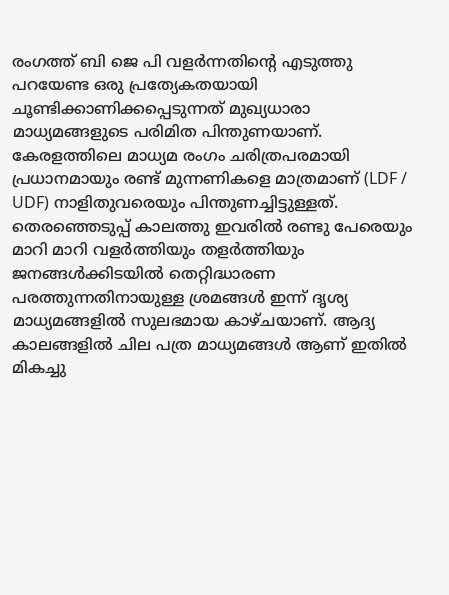രംഗത്ത് ബി ജെ പി വളർന്നതിന്റെ എടുത്തു പറയേണ്ട ഒരു പ്രത്യേകതയായി ചൂണ്ടിക്കാണിക്കപ്പെടുന്നത് മുഖ്യധാരാ മാധ്യമങ്ങളുടെ പരിമിത പിന്തുണയാണ്. കേരളത്തിലെ മാധ്യമ രംഗം ചരിത്രപരമായി പ്രധാനമായും രണ്ട് മുന്നണികളെ മാത്രമാണ് (LDF / UDF) നാളിതുവരെയും പിന്തുണച്ചിട്ടുള്ളത്. തെരഞ്ഞെടുപ്പ് കാലത്തു ഇവരിൽ രണ്ടു പേരെയും മാറി മാറി വളർത്തിയും തളർത്തിയും ജനങ്ങൾക്കിടയിൽ തെറ്റിദ്ധാരണ പരത്തുന്നതിനായുള്ള ശ്രമങ്ങൾ ഇന്ന് ദൃശ്യ മാധ്യമങ്ങളിൽ സുലഭമായ കാഴ്ചയാണ്. ആദ്യ കാലങ്ങളിൽ ചില പത്ര മാധ്യമങ്ങൾ ആണ് ഇതിൽ മികച്ചു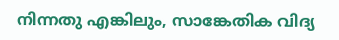നിന്നതു എങ്കിലും, സാങ്കേതിക വിദ്യ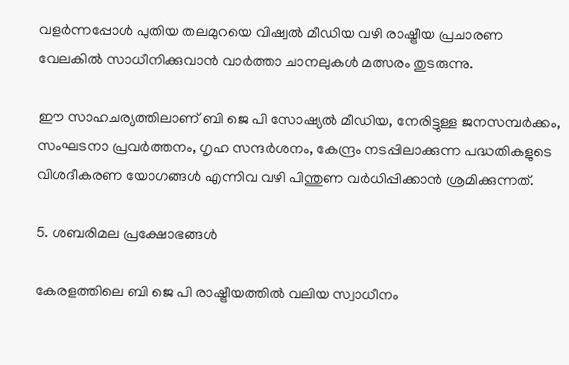വളർന്നപ്പോൾ പുതിയ തലമുറയെ വിഷ്വൽ മീഡിയ വഴി രാഷ്ട്രീയ പ്രചാരണ വേലകിൽ സാധീനിക്കുവാൻ വാർത്താ ചാനലുകൾ മത്സരം തുടരുന്നു.

ഈ സാഹചര്യത്തിലാണ് ബി ജെ പി സോഷ്യൽ മീഡിയ, നേരിട്ടുള്ള ജനസമ്പർക്കം, സംഘടനാ പ്രവർത്തനം, ഗൃഹ സന്ദർശനം, കേന്ദ്രം നടപ്പിലാക്കുന്ന പദ്ധതികളുടെ വിശദീകരണ യോഗങ്ങൾ എന്നിവ വഴി പിന്തുണ വർധിപ്പിക്കാൻ ശ്രമിക്കുന്നത്.

5. ശബരിമല പ്രക്ഷോഭങ്ങൾ

കേരളത്തിലെ ബി ജെ പി രാഷ്ട്രീയത്തിൽ വലിയ സ്വാധീനം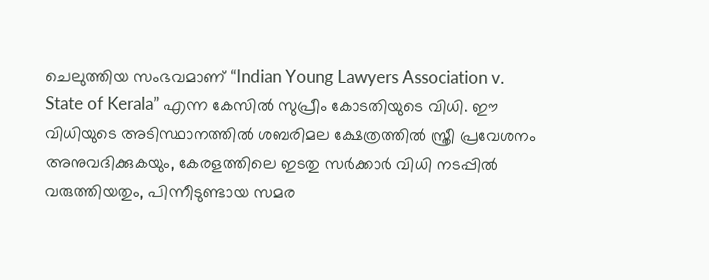ചെലുത്തിയ സംഭവമാണ് “Indian Young Lawyers Association v. State of Kerala” എന്ന കേസിൽ സുപ്രീം കോടതിയുടെ വിധി. ഈ വിധിയുടെ അടിസ്ഥാനത്തിൽ ശബരിമല ക്ഷേത്രത്തിൽ സ്ത്രീ പ്രവേശനം അനുവദിക്കുകയും, കേരളത്തിലെ ഇടതു സർക്കാർ വിധി നടപ്പിൽ വരുത്തിയതും, പിന്നീടുണ്ടായ സമര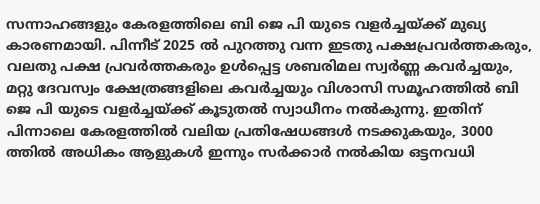സന്നാഹങ്ങളും കേരളത്തിലെ ബി ജെ പി യുടെ വളർച്ചയ്ക്ക് മുഖ്യ കാരണമായി. പിന്നീട് 2025 ൽ പുറത്തു വന്ന ഇടതു പക്ഷപ്രവർത്തകരും, വലതു പക്ഷ പ്രവർത്തകരും ഉൾപ്പെട്ട ശബരിമല സ്വർണ്ണ കവർച്ചയും, മറ്റു ദേവസ്വം ക്ഷേത്രങ്ങളിലെ കവർച്ചയും വിശാസി സമൂഹത്തിൽ ബി ജെ പി യുടെ വളർച്ചയ്ക്ക് കൂടുതൽ സ്വാധീനം നൽകുന്നു. ഇതിന് പിന്നാലെ കേരളത്തിൽ വലിയ പ്രതിഷേധങ്ങൾ നടക്കുകയും, 3000 ത്തിൽ അധികം ആളുകൾ ഇന്നും സർക്കാർ നൽകിയ ഒട്ടനവധി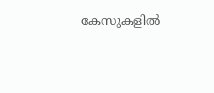കേസുകളിൽ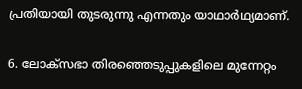പ്രതിയായി തുടരുന്നു എന്നതും യാഥാർഥ്യമാണ്.

6. ലോക്സഭാ തിരഞ്ഞെടുപ്പുകളിലെ മുന്നേറ്റം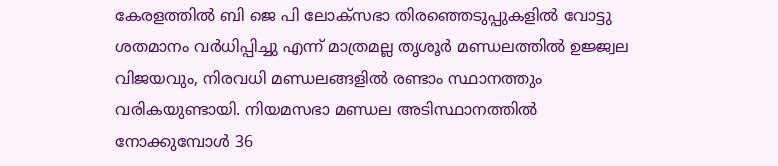കേരളത്തിൽ ബി ജെ പി ലോക്സഭാ തിരഞ്ഞെടുപ്പുകളിൽ വോട്ടു ശതമാനം വർധിപ്പിച്ചു എന്ന് മാത്രമല്ല തൃശൂർ മണ്ഡലത്തിൽ ഉജ്ജ്വല വിജയവും, നിരവധി മണ്ഡലങ്ങളിൽ രണ്ടാം സ്ഥാനത്തും വരികയുണ്ടായി. നിയമസഭാ മണ്ഡല അടിസ്ഥാനത്തിൽ നോക്കുമ്പോൾ 36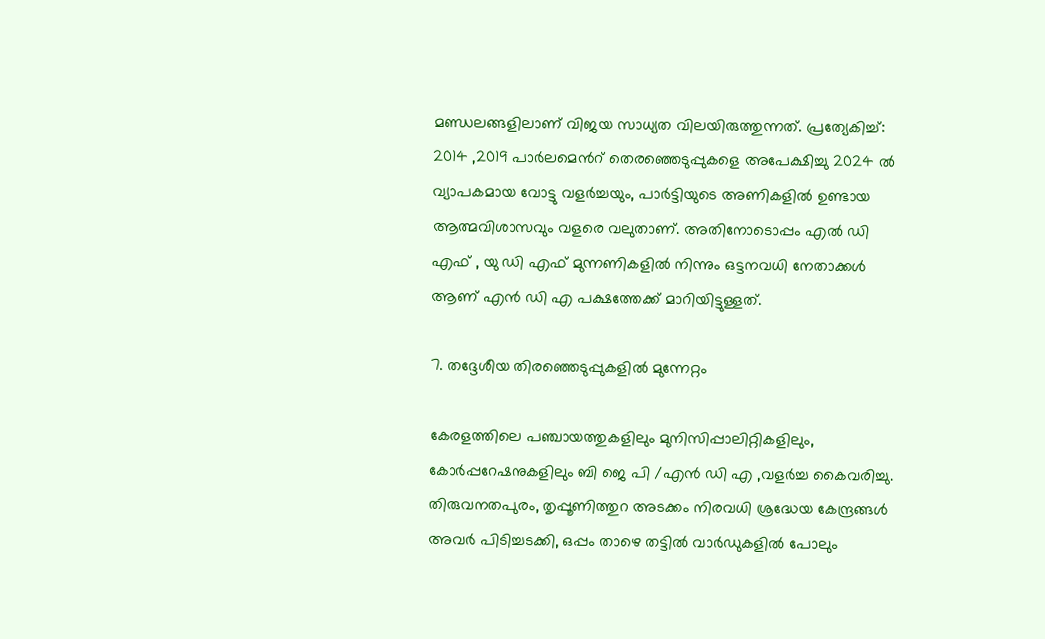മണ്ഡലങ്ങളിലാണ് വിജയ സാധ്യത വിലയിരുത്തുന്നത്. പ്രത്യേകിച്ച്: 2014 ,2019 പാർലമെൻറ് തെരഞ്ഞെടുപ്പുകളെ അപേക്ഷിച്ചു 2024 ൽ വ്യാപകമായ വോട്ടു വളർച്ചയും, പാർട്ടിയുടെ അണികളിൽ ഉണ്ടായ ആത്മവിശാസവും വളരെ വലുതാണ്. അതിനോടൊപ്പം എൽ ഡി എഫ് , യു ഡി എഫ് മുന്നണികളിൽ നിന്നും ഒട്ടനവധി നേതാക്കൾ ആണ് എൻ ഡി എ പക്ഷത്തേക്ക് മാറിയിട്ടുള്ളത്.

7. തദ്ദേശീയ തിരഞ്ഞെടുപ്പുകളിൽ മുന്നേറ്റം

കേരളത്തിലെ പഞ്ചായത്തുകളിലും മുനിസിപ്പാലിറ്റികളിലും, കോര്‍പ്പറേഷനുകളിലും ബി ജെ പി /എൻ ഡി എ ,വളർച്ച കൈവരിച്ചു. തിരുവനതപുരം, തൃപ്പൂണിത്തുറ അടക്കം നിരവധി ശ്രദ്ധേയ കേന്ദ്രങ്ങൾ അവർ പിടിച്ചടക്കി, ഒപ്പം താഴെ തട്ടിൽ വാർഡുകളിൽ പോലും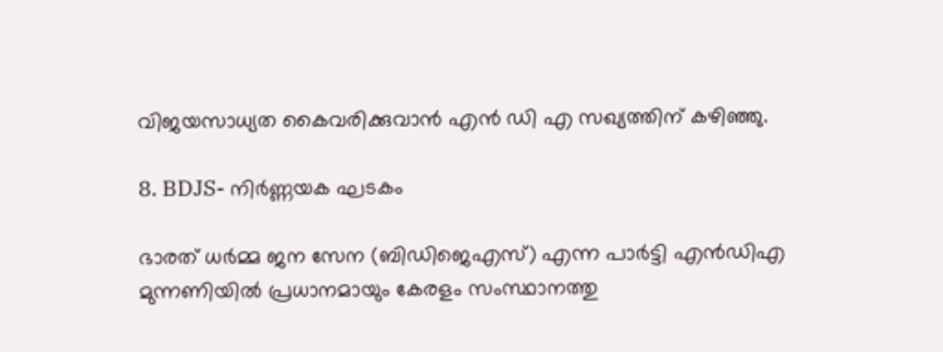വിജയസാധ്യത കൈവരിക്കുവാന്‍ എൻ ഡി എ സഖ്യത്തിന് കഴിഞ്ഞു.

8. BDJS- നിർണ്ണയക ഘടകം

ഭാരത് ധർമ്മ ജന സേന (ബിഡിജെഎസ്) എന്ന പാർട്ടി എന്‍‌ഡി‌എ മുന്നണിയിൽ പ്രധാനമായും കേരളം സംസ്ഥാനത്തു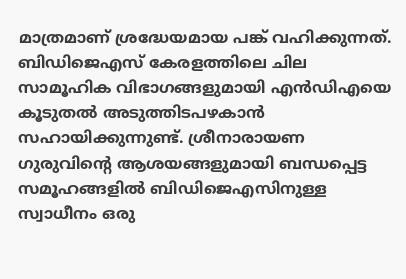മാത്രമാണ് ശ്രദ്ധേയമായ പങ്ക് വഹിക്കുന്നത്. ബിഡിജെഎസ് കേരളത്തിലെ ചില സാമൂഹിക വിഭാഗങ്ങളുമായി എന്‍‌ഡി‌എയെ കൂടുതൽ അടുത്തിടപഴകാന്‍ സഹായിക്കുന്നുണ്ട്. ശ്രീനാരായണ ഗുരുവിന്റെ ആശയങ്ങളുമായി ബന്ധപ്പെട്ട സമൂഹങ്ങളിൽ ബിഡിജെഎസിനുള്ള സ്വാധീനം ഒരു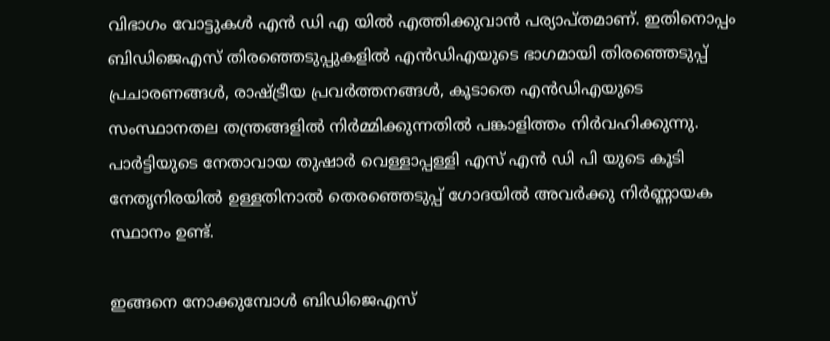വിഭാഗം വോട്ടുകൾ എൻ ഡി എ യിൽ എത്തിക്കുവാൻ പര്യാപ്‌തമാണ്. ഇതിനൊപ്പം ബിഡിജെഎസ് തിരഞ്ഞെടുപ്പുകളിൽ എന്‍‌ഡി‌എയുടെ ഭാഗമായി തിരഞ്ഞെടുപ്പ് പ്രചാരണങ്ങൾ, രാഷ്ട്രീയ പ്രവർത്തനങ്ങൾ, കൂടാതെ എന്‍ഡി‌എയുടെ സംസ്ഥാനതല തന്ത്രങ്ങളിൽ നിർമ്മിക്കുന്നതിൽ പങ്കാളിത്തം നിർവഹിക്കുന്നു. പാർട്ടിയുടെ നേതാവായ തുഷാർ വെള്ളാപ്പള്ളി എസ് എൻ ഡി പി യുടെ കൂടി നേതൃനിരയിൽ ഉള്ളതിനാൽ തെരഞ്ഞെടുപ്പ് ഗോദയിൽ അവർക്കു നിർണ്ണായക സ്ഥാനം ഉണ്ട്.

ഇങ്ങനെ നോക്കുമ്പോൾ ബിഡിജെഎസ്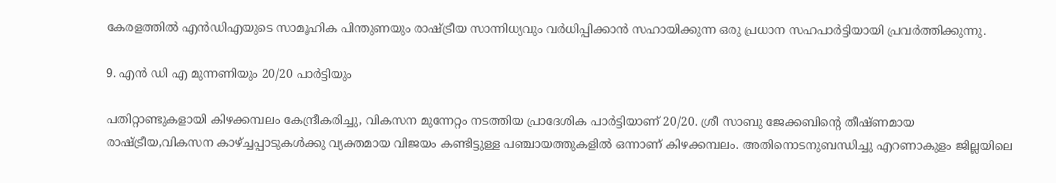കേരളത്തിൽ എന്‍‌ഡി‌എയുടെ സാമൂഹിക പിന്തുണയും രാഷ്ട്രീയ സാന്നിധ്യവും വർധിപ്പിക്കാൻ സഹായിക്കുന്ന ഒരു പ്രധാന സഹപാർട്ടിയായി പ്രവർത്തിക്കുന്നു.

9. എൻ ഡി എ മുന്നണിയും 20/20 പാർട്ടിയും

പതിറ്റാണ്ടുകളായി കിഴക്കമ്പലം കേന്ദ്രീകരിച്ചു, വികസന മുന്നേറ്റം നടത്തിയ പ്രാദേശിക പാർട്ടിയാണ് 20/20. ശ്രീ സാബു ജേക്കബിന്റെ തീഷ്ണമായ രാഷ്ട്രീയ,വികസന കാഴ്ച്ചപ്പാടുകൾക്കു വ്യക്തമായ വിജയം കണ്ടിട്ടുള്ള പഞ്ചായത്തുകളിൽ ഒന്നാണ് കിഴക്കമ്പലം. അതിനൊടനുബന്ധിച്ചു എറണാകുളം ജില്ലയിലെ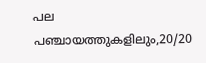പല പഞ്ചായത്തുകളിലും,20/20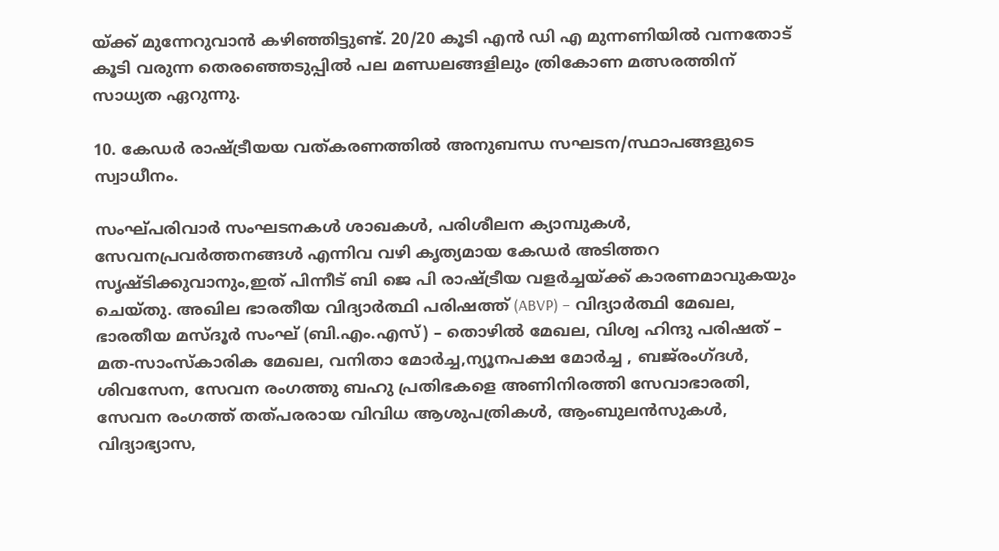യ്ക്ക് മുന്നേറുവാൻ കഴിഞ്ഞിട്ടുണ്ട്. 20/20 കൂടി എൻ ഡി എ മുന്നണിയിൽ വന്നതോട് കൂടി വരുന്ന തെരഞ്ഞെടുപ്പിൽ പല മണ്ഡലങ്ങളിലും ത്രികോണ മത്സരത്തിന് സാധ്യത ഏറുന്നു.

10. കേഡർ രാഷ്ട്രീയയ വത്കരണത്തിൽ അനുബന്ധ സഘടന/സ്ഥാപങ്ങളുടെ സ്വാധീനം.

സംഘ്‌പരിവാര്‍ സംഘടനകൾ ശാഖകൾ, പരിശീലന ക്യാമ്പുകൾ, സേവനപ്രവർത്തനങ്ങൾ എന്നിവ വഴി കൃത്യമായ കേഡർ അടിത്തറ സൃഷ്ടിക്കുവാനും,ഇത് പിന്നീട് ബി ജെ പി രാഷ്ട്രീയ വളർച്ചയ്ക്ക് കാരണമാവുകയും ചെയ്തു. അഖില ഭാരതീയ വിദ്യാർത്ഥി പരിഷത്ത് (ABVP) – വിദ്യാർത്ഥി മേഖല, ഭാരതീയ മസ്ദൂർ സംഘ് (ബി.എം.എസ്) – തൊഴിൽ മേഖല, വിശ്വ ഹിന്ദു പരിഷത് – മത-സാംസ്കാരിക മേഖല, വനിതാ മോർച്ച,ന്യൂനപക്ഷ മോർച്ച , ബജ്‌രംഗ്ദൾ, ശിവസേന, സേവന രംഗത്തു ബഹു പ്രതിഭകളെ അണിനിരത്തി സേവാഭാരതി, സേവന രംഗത്ത് തത്പരരായ വിവിധ ആശുപത്രികൾ, ആംബുലൻസുകൾ, വിദ്യാഭ്യാസ,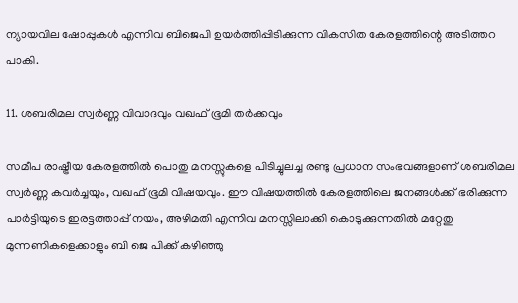ന്യായവില ഷോപ്പുകൾ എന്നിവ ബിജെപി ഉയർത്തിപ്പിടിക്കുന്ന വികസിത കേരളത്തിന്റെ അടിത്തറ പാകി.

11. ശബരിമല സ്വർണ്ണ വിവാദവും വഖഫ് ഭൂമി തർക്കവും

സമീപ രാഷ്ട്രീയ കേരളത്തിൽ പൊതു മനസ്സുകളെ പിടിച്ചുലച്ച രണ്ടു പ്രധാന സംഭവങ്ങളാണ് ശബരിമല സ്വർണ്ണ കവർച്ചയും, വഖഫ് ഭൂമി വിഷയവും. ഈ വിഷയത്തിൽ കേരളത്തിലെ ജനങ്ങൾക്ക് ഭരിക്കുന്ന പാർട്ടിയുടെ ഇരട്ടത്താപ്പ് നയം, അഴിമതി എന്നിവ മനസ്സിലാക്കി കൊടുക്കുന്നതിൽ മറ്റേതു മുന്നണികളെക്കാളും ബി ജെ പിക്ക് കഴിഞ്ഞു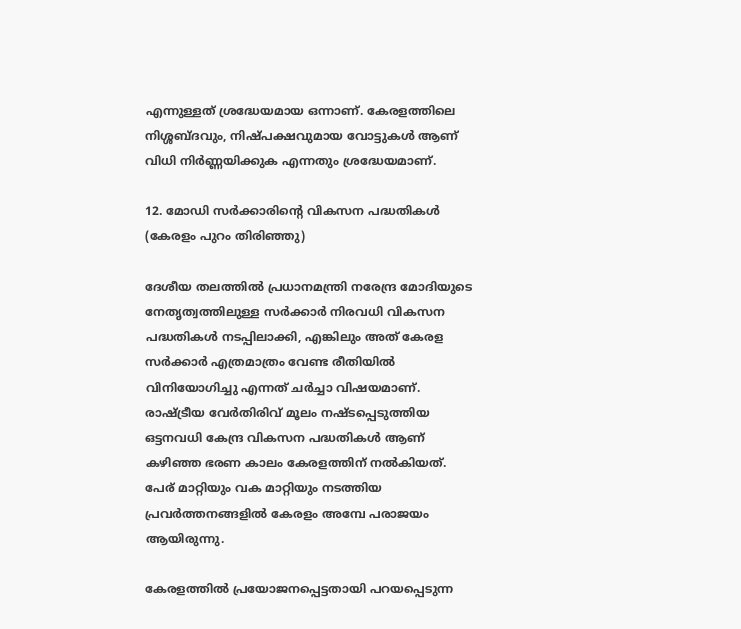എന്നുള്ളത് ശ്രദ്ധേയമായ ഒന്നാണ്. കേരളത്തിലെ നിശ്ശബ്ദവും, നിഷ്പക്ഷവുമായ വോട്ടുകൾ ആണ് വിധി നിർണ്ണയിക്കുക എന്നതും ശ്രദ്ധേയമാണ്.

12. മോഡി സർക്കാരിന്റെ വികസന പദ്ധതികൾ (കേരളം പുറം തിരിഞ്ഞു)

ദേശീയ തലത്തിൽ പ്രധാനമന്ത്രി നരേന്ദ്ര മോദിയുടെ നേതൃത്വത്തിലുള്ള സർക്കാർ നിരവധി വികസന പദ്ധതികൾ നടപ്പിലാക്കി, എങ്കിലും അത് കേരള സർക്കാർ എത്രമാത്രം വേണ്ട രീതിയിൽ വിനിയോഗിച്ചു എന്നത് ചർച്ചാ വിഷയമാണ്. രാഷ്ട്രീയ വേർതിരിവ് മൂലം നഷ്ടപ്പെടുത്തിയ ഒട്ടനവധി കേന്ദ്ര വികസന പദ്ധതികൾ ആണ് കഴിഞ്ഞ ഭരണ കാലം കേരളത്തിന് നൽകിയത്. പേര് മാറ്റിയും വക മാറ്റിയും നടത്തിയ പ്രവർത്തനങ്ങളിൽ കേരളം അമ്പേ പരാജയം ആയിരുന്നു.

കേരളത്തിൽ പ്രയോജനപ്പെട്ടതായി പറയപ്പെടുന്ന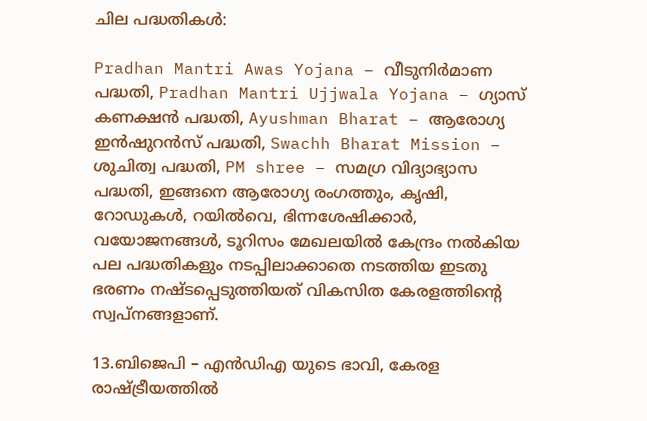ചില പദ്ധതികൾ:

Pradhan Mantri Awas Yojana – വീടുനിർമാണ പദ്ധതി, Pradhan Mantri Ujjwala Yojana – ഗ്യാസ് കണക്ഷൻ പദ്ധതി, Ayushman Bharat – ആരോഗ്യ ഇൻഷുറൻസ് പദ്ധതി, Swachh Bharat Mission – ശുചിത്വ പദ്ധതി, PM shree – സമഗ്ര വിദ്യാഭ്യാസ പദ്ധതി, ഇങ്ങനെ ആരോഗ്യ രംഗത്തും, കൃഷി, റോഡുകൾ, റയിൽവെ, ഭിന്നശേഷിക്കാർ, വയോജനങ്ങൾ, ടൂറിസം മേഖലയിൽ കേന്ദ്രം നൽകിയ പല പദ്ധതികളും നടപ്പിലാക്കാതെ നടത്തിയ ഇടതു ഭരണം നഷ്ടപ്പെടുത്തിയത് വികസിത കേരളത്തിന്റെ സ്വപ്നങ്ങളാണ്.

13.ബിജെപി – എൻഡിഎ യുടെ ഭാവി, കേരള രാഷ്ട്രീയത്തിൽ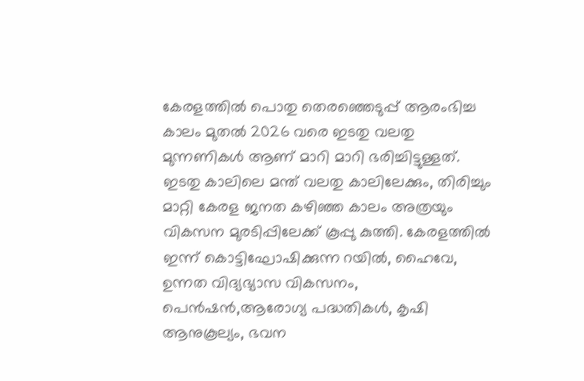കേരളത്തിൽ പൊതു തെരഞ്ഞെടുപ്പ് ആരംഭിച്ച കാലം മുതൽ 2026 വരെ ഇടതു വലതു മുന്നണികൾ ആണ് മാറി മാറി ഭരിച്ചിട്ടുള്ളത്. ഇടതു കാലിലെ മന്ത് വലതു കാലിലേക്കും, തിരിച്ചും മാറ്റി കേരള ജനത കഴിഞ്ഞ കാലം അത്രയും വികസന മുരടിപ്പിലേക്ക് കൂപ്പു കുത്തി. കേരളത്തിൽ ഇന്ന് കൊട്ടിഘോഷിക്കുന്ന റയിൽ, ഹൈവേ, ഉന്നത വിദ്യഭ്യാസ വികസനം, പെൻഷൻ,ആരോഗ്യ പദ്ധതികൾ, കൃഷി ആനുകൂല്യം, ഭവന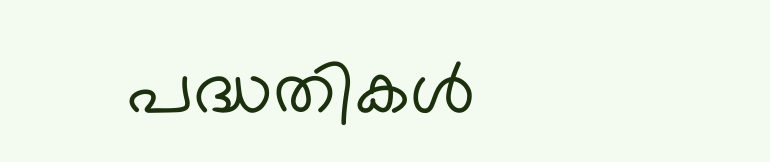പദ്ധതികൾ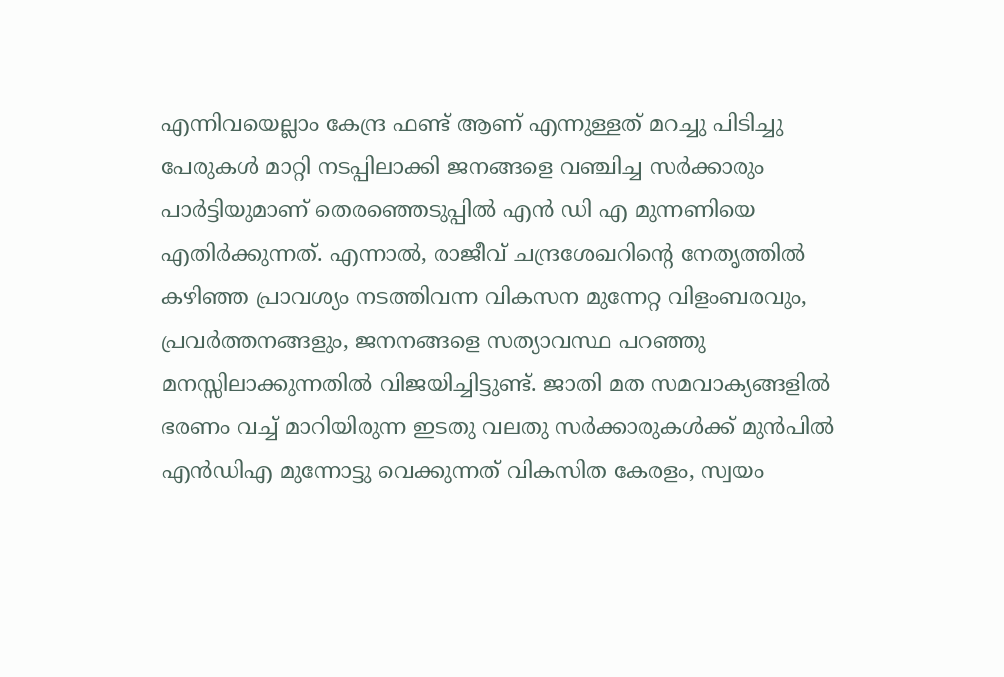എന്നിവയെല്ലാം കേന്ദ്ര ഫണ്ട് ആണ് എന്നുള്ളത് മറച്ചു പിടിച്ചു പേരുകൾ മാറ്റി നടപ്പിലാക്കി ജനങ്ങളെ വഞ്ചിച്ച സർക്കാരും പാർട്ടിയുമാണ് തെരഞ്ഞെടുപ്പിൽ എൻ ഡി എ മുന്നണിയെ എതിർക്കുന്നത്. എന്നാൽ, രാജീവ് ചന്ദ്രശേഖറിന്റെ നേതൃത്തിൽ കഴിഞ്ഞ പ്രാവശ്യം നടത്തിവന്ന വികസന മുന്നേറ്റ വിളംബരവും, പ്രവർത്തനങ്ങളും, ജനനങ്ങളെ സത്യാവസ്ഥ പറഞ്ഞു മനസ്സിലാക്കുന്നതിൽ വിജയിച്ചിട്ടുണ്ട്. ജാതി മത സമവാക്യങ്ങളിൽ ഭരണം വച്ച് മാറിയിരുന്ന ഇടതു വലതു സർക്കാരുകൾക്ക് മുൻപിൽ എന്‍‌ഡി‌എ മുന്നോട്ടു വെക്കുന്നത് വികസിത കേരളം, സ്വയം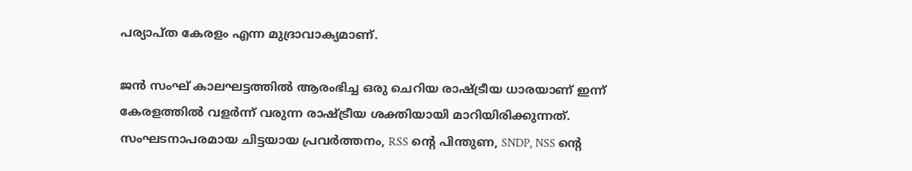പര്യാപ്ത കേരളം എന്ന മുദ്രാവാക്യമാണ്.

ജന്‍ സംഘ് കാലഘട്ടത്തിൽ ആരംഭിച്ച ഒരു ചെറിയ രാഷ്ട്രീയ ധാരയാണ് ഇന്ന് കേരളത്തിൽ വളർന്ന് വരുന്ന രാഷ്ട്രീയ ശക്തിയായി മാറിയിരിക്കുന്നത്. സംഘടനാപരമായ ചിട്ടയായ പ്രവർത്തനം, RSS ന്റെ പിന്തുണ, SNDP, NSS ന്റെ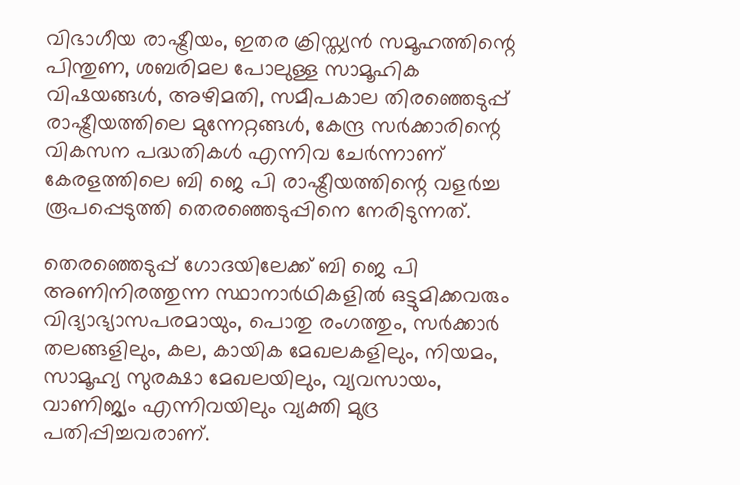വിഭാഗീയ രാഷ്ട്രീയം, ഇതര ക്രിസ്ത്യൻ സമൂഹത്തിന്റെ പിന്തുണ, ശബരിമല പോലുള്ള സാമൂഹിക വിഷയങ്ങൾ, അഴിമതി, സമീപകാല തിരഞ്ഞെടുപ്പ് രാഷ്ട്രീയത്തിലെ മുന്നേറ്റങ്ങൾ, കേന്ദ്ര സർക്കാരിന്റെ വികസന പദ്ധതികൾ എന്നിവ ചേർന്നാണ് കേരളത്തിലെ ബി ജെ പി രാഷ്ട്രീയത്തിന്റെ വളർച്ച രൂപപ്പെടുത്തി തെരഞ്ഞെടുപ്പിനെ നേരിടുന്നത്.

തെരഞ്ഞെടുപ്പ് ഗോദയിലേക്ക് ബി ജെ പി അണിനിരത്തുന്ന സ്ഥാനാർഥികളിൽ ഒട്ടുമിക്കവരും വിദ്യാഭ്യാസപരമായും, പൊതു രംഗത്തും, സർക്കാർ തലങ്ങളിലും, കല, കായിക മേഖലകളിലും, നിയമം, സാമൂഹ്യ സുരക്ഷാ മേഖലയിലും, വ്യവസായം, വാണിജ്യം എന്നിവയിലും വ്യക്തി മുദ്ര പതിപ്പിച്ചവരാണ്.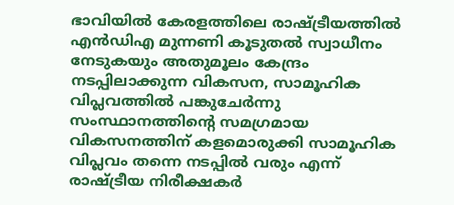ഭാവിയിൽ കേരളത്തിലെ രാഷ്ട്രീയത്തിൽ എന്‍‌ഡി‌എ മുന്നണി കൂടുതൽ സ്വാധീനം നേടുകയും അതുമൂലം കേന്ദ്രം നടപ്പിലാക്കുന്ന വികസന, സാമൂഹിക വിപ്ലവത്തിൽ പങ്കുചേർന്നു സംസ്ഥാനത്തിന്റെ സമഗ്രമായ വികസനത്തിന് കളമൊരുക്കി സാമൂഹിക വിപ്ലവം തന്നെ നടപ്പിൽ വരും എന്ന് രാഷ്ട്രീയ നിരീക്ഷകർ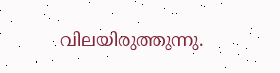വിലയിരുത്തുന്നു.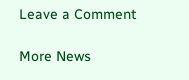Leave a Comment

More News